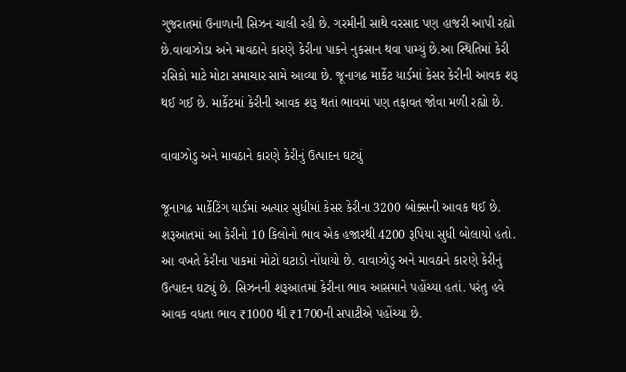ગુજરાતમાં ઉનાળાની સિઝન ચાલી રહી છે. ગરમીની સાથે વરસાદ પણ હાજરી આપી રહ્યો છે.વાવાઝોડા અને માવઠાને કારણે કેરીના પાકને નુકસાન થવા પામ્યું છે.આ સ્થિતિમાં કેરી રસિકો માટે મોટા સમાચાર સામે આવ્યા છે. જૂનાગઢ માર્કેટ યાર્ડમાં કેસર કેરીની આવક શરૂ થઈ ગઈ છે. માર્કેટમાં કેરીની આવક શરૂ થતાં ભાવમાં પણ તફાવત જોવા મળી રહ્યો છે.

વાવાઝોડુ અને માવઠાને કારણે કેરીનું ઉત્પાદન ઘટ્યું

જૂનાગઢ માર્કેટિંગ યાર્ડમાં અત્યાર સુધીમાં કેસર કેરીના 3200 બોક્સની આવક થઈ છે. શરૂઆતમાં આ કેરીનો 10 કિલોનો ભાવ એક હજારથી 4200 રૂપિયા સુધી બોલાયો હતો. આ વખતે કેરીના પાકમાં મોટો ઘટાડો નોંધાયો છે. વાવાઝોડુ અને માવઠાને કારણે કેરીનું ઉત્પાદન ઘટ્યું છે. સિઝનની શરૂઆતમાં કેરીના ભાવ આસમાને પહોંચ્યા હતાં. પરંતુ હવે આવક વધતા ભાવ ₹1000 થી ₹1700ની સપાટીએ પહોંચ્યા છે.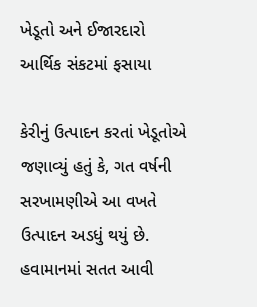ખેડૂતો અને ઈજારદારો આર્થિક સંકટમાં ફસાયા

કેરીનું ઉત્પાદન કરતાં ખેડૂતોએ જણાવ્યું હતું કે, ગત વર્ષની સરખામણીએ આ વખતે ઉત્પાદન અડધું થયું છે. હવામાનમાં સતત આવી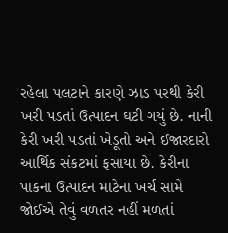રહેલા પલટાને કારણે ઝાડ પરથી કેરી ખરી પડતાં ઉત્પાદન ઘટી ગયું છે. નાની કેરી ખરી પડતાં ખેડૂતો અને ઈજારદારો આર્થિક સંકટમાં ફસાયા છે. કેરીના પાકના ઉત્પાદન માટેના ખર્ચ સામે જોઈએ તેવું વળતર નહીં મળતાં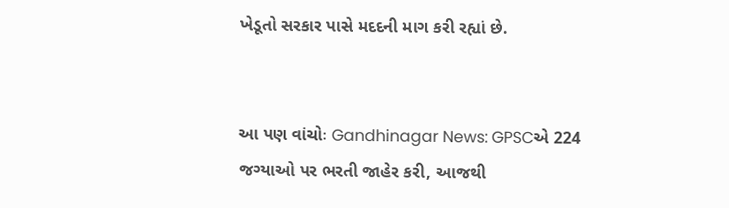ખેડૂતો સરકાર પાસે મદદની માગ કરી રહ્યાં છે.


આ પણ વાંચોઃ Gandhinagar News: GPSCએ 224 જગ્યાઓ પર ભરતી જાહેર કરી, આજથી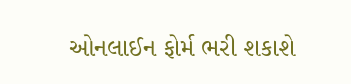ઓનલાઈન ફોર્મ ભરી શકાશે